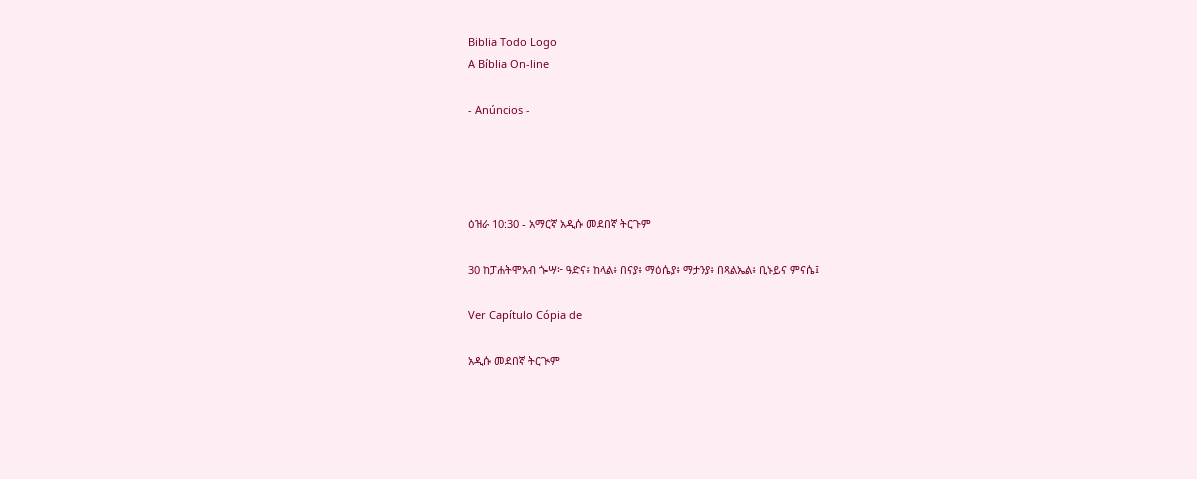Biblia Todo Logo
A Bíblia On-line

- Anúncios -




ዕዝራ 10:30 - አማርኛ አዲሱ መደበኛ ትርጉም

30 ከፓሐትሞአብ ጐሣ፦ ዓድና፥ ከላል፥ በናያ፥ ማዕሴያ፥ ማታንያ፥ በጻልኤል፥ ቢኑይና ምናሴ፤

Ver Capítulo Cópia de

አዲሱ መደበኛ ትርጒም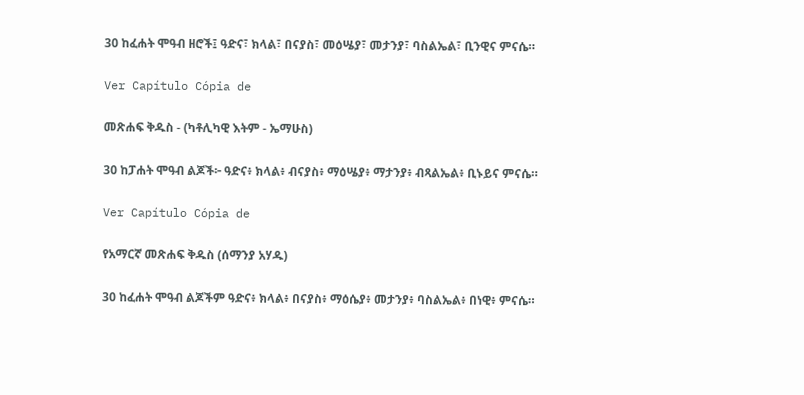30 ከፈሐት ሞዓብ ዘሮች፤ ዓድና፣ ክላል፣ በናያስ፣ መዕሤያ፣ መታንያ፣ ባስልኤል፣ ቢንዊና ምናሴ።

Ver Capítulo Cópia de

መጽሐፍ ቅዱስ - (ካቶሊካዊ እትም - ኤማሁስ)

30 ከፓሐት ሞዓብ ልጆች፦ ዓድና፥ ክላል፥ ብናያስ፥ ማዕሤያ፥ ማታንያ፥ ብጻልኤል፥ ቢኑይና ምናሴ።

Ver Capítulo Cópia de

የአማርኛ መጽሐፍ ቅዱስ (ሰማንያ አሃዱ)

30 ከፈሐት ሞዓብ ልጆችም ዓድና፥ ክላል፥ በናያስ፥ ማዕሴያ፥ መታንያ፥ ባስልኤል፥ በነዊ፥ ምናሴ።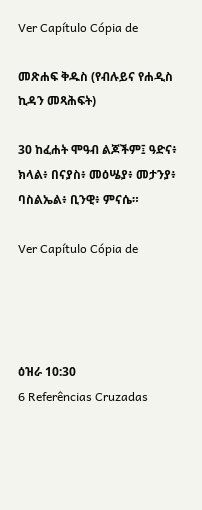Ver Capítulo Cópia de

መጽሐፍ ቅዱስ (የብሉይና የሐዲስ ኪዳን መጻሕፍት)

30 ከፈሐት ሞዓብ ልጆችም፤ ዓድና፥ ክላል፥ በናያስ፥ መዕሤያ፥ መታንያ፥ ባስልኤል፥ ቢንዊ፥ ምናሴ።

Ver Capítulo Cópia de




ዕዝራ 10:30
6 Referências Cruzadas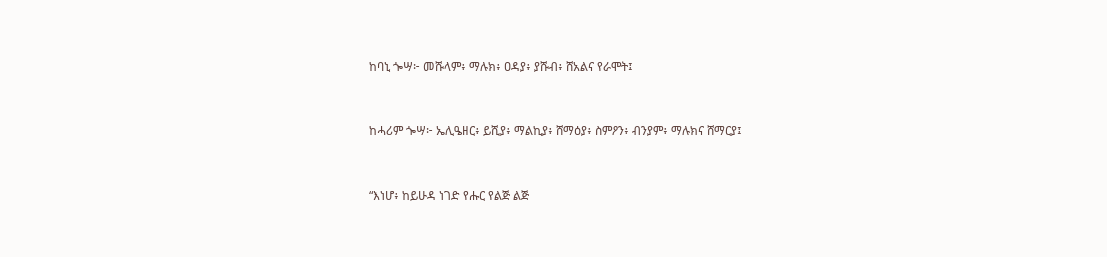ከባኒ ጐሣ፦ መሹላም፥ ማሉክ፥ ዐዳያ፥ ያሹብ፥ ሸአልና የራሞት፤


ከሓሪም ጐሣ፦ ኤሊዔዘር፥ ይሺያ፥ ማልኪያ፥ ሸማዕያ፥ ስምዖን፥ ብንያም፥ ማሉክና ሸማርያ፤


“እነሆ፥ ከይሁዳ ነገድ የሑር የልጅ ልጅ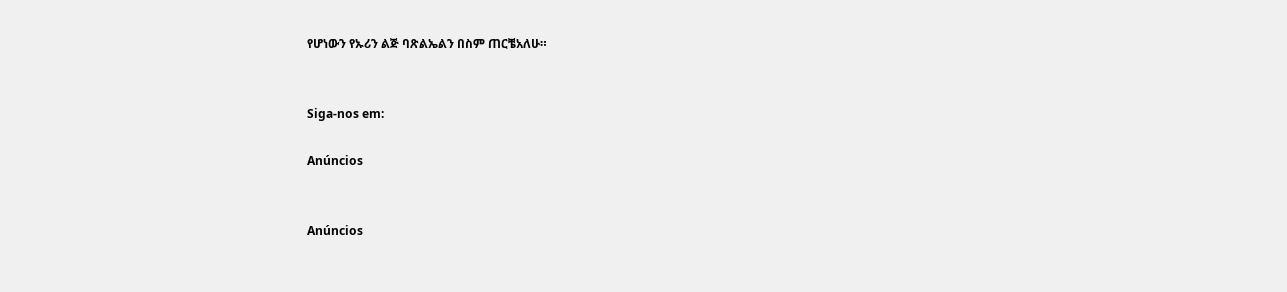የሆነውን የኡሪን ልጅ ባጽልኤልን በስም ጠርቼአለሁ።


Siga-nos em:

Anúncios


Anúncios